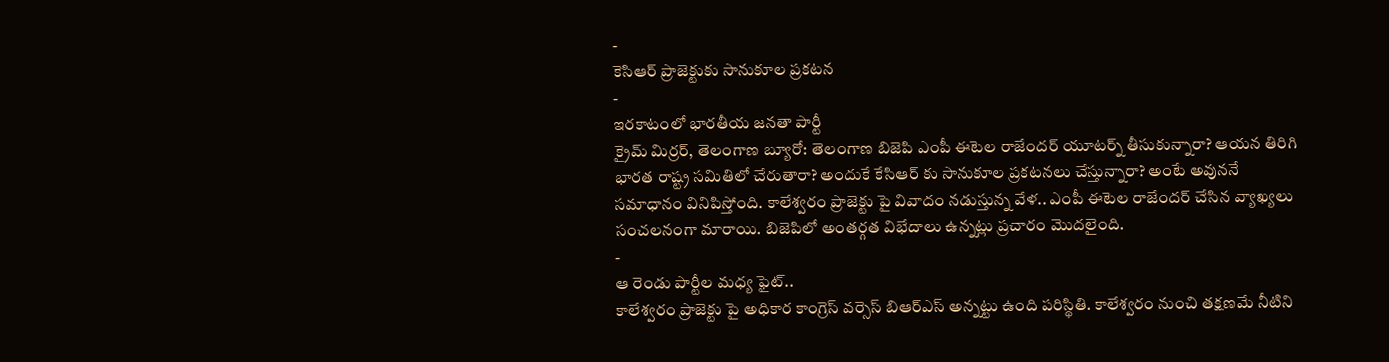-
కెసిఆర్ ప్రాజెక్టుకు సానుకూల ప్రకటన
-
ఇరకాటంలో భారతీయ జనతా పార్టీ
క్రైమ్ మిర్రర్, తెలంగాణ బ్యూరో: తెలంగాణ బిజెపి ఎంపీ ఈటెల రాజేందర్ యూటర్న్ తీసుకున్నారా? ఆయన తిరిగి భారత రాష్ట్ర సమితిలో చేరుతారా? అందుకే కేసిఆర్ కు సానుకూల ప్రకటనలు చేస్తున్నారా? అంటే అవుననే సమాధానం వినిపిస్తోంది. కాలేశ్వరం ప్రాజెక్టు పై వివాదం నడుస్తున్న వేళ.. ఎంపీ ఈటెల రాజేందర్ చేసిన వ్యాఖ్యలు సంచలనంగా మారాయి. బిజెపిలో అంతర్గత విభేదాలు ఉన్నట్లు ప్రచారం మొదలైంది.
-
ఆ రెండు పార్టీల మధ్య ఫైట్..
కాలేశ్వరం ప్రాజెక్టు పై అధికార కాంగ్రెస్ వర్సెస్ బిఆర్ఎస్ అన్నట్టు ఉంది పరిస్థితి. కాలేశ్వరం నుంచి తక్షణమే నీటిని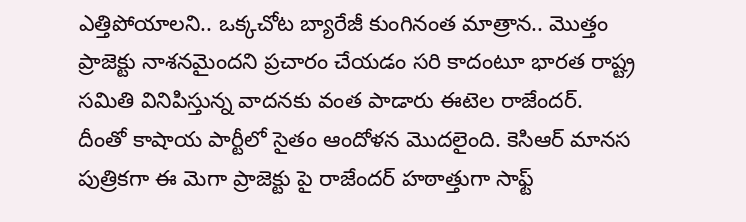ఎత్తిపోయాలని.. ఒక్కచోట బ్యారేజీ కుంగినంత మాత్రాన.. మొత్తం ప్రాజెక్టు నాశనమైందని ప్రచారం చేయడం సరి కాదంటూ భారత రాష్ట్ర సమితి వినిపిస్తున్న వాదనకు వంత పాడారు ఈటెల రాజేందర్.
దీంతో కాషాయ పార్టీలో సైతం ఆందోళన మొదలైంది. కెసిఆర్ మానస పుత్రికగా ఈ మెగా ప్రాజెక్టు పై రాజేందర్ హఠాత్తుగా సాఫ్ట్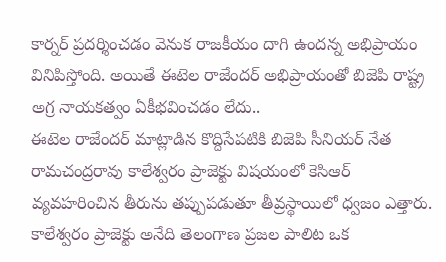కార్నర్ ప్రదర్శించడం వెనుక రాజకీయం దాగి ఉందన్న అభిప్రాయం వినిపిస్తోంది. అయితే ఈటెల రాజేందర్ అభిప్రాయంతో బిజెపి రాష్ట్ర అగ్ర నాయకత్వం ఏకీభవించడం లేదు..
ఈటెల రాజేందర్ మాట్లాడిన కొద్దిసేపటికి బిజెపి సీనియర్ నేత రామచంద్రరావు కాలేశ్వరం ప్రాజెక్టు విషయంలో కెసిఆర్ వ్యవహరించిన తీరును తప్పుపడుతూ తీవ్రస్థాయిలో ధ్వజం ఎత్తారు. కాలేశ్వరం ప్రాజెక్టు అనేది తెలంగాణ ప్రజల పాలిట ఒక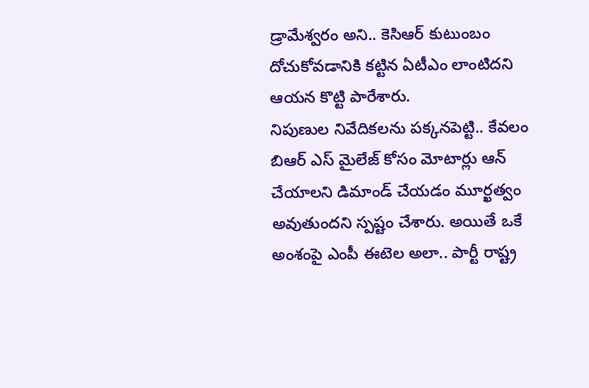డ్రామేశ్వరం అని.. కెసిఆర్ కుటుంబం దోచుకోవడానికి కట్టిన ఏటీఎం లాంటిదని ఆయన కొట్టి పారేశారు.
నిపుణుల నివేదికలను పక్కనపెట్టి.. కేవలం బిఆర్ ఎస్ మైలేజ్ కోసం మోటార్లు ఆన్ చేయాలని డిమాండ్ చేయడం మూర్ఖత్వం అవుతుందని స్పష్టం చేశారు. అయితే ఒకే అంశంపై ఎంపీ ఈటెల అలా.. పార్టీ రాష్ట్ర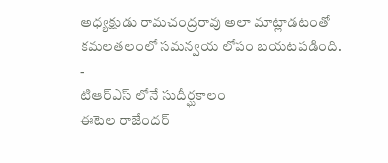అధ్యక్షుడు రామచంద్రరావు అలా మాట్లాడటంతో కమలతలంలో సమన్వయ లోపం బయటపడింది.
-
టిఆర్ఎస్ లోనే సుదీర్ఘకాలం
ఈటెల రాజేందర్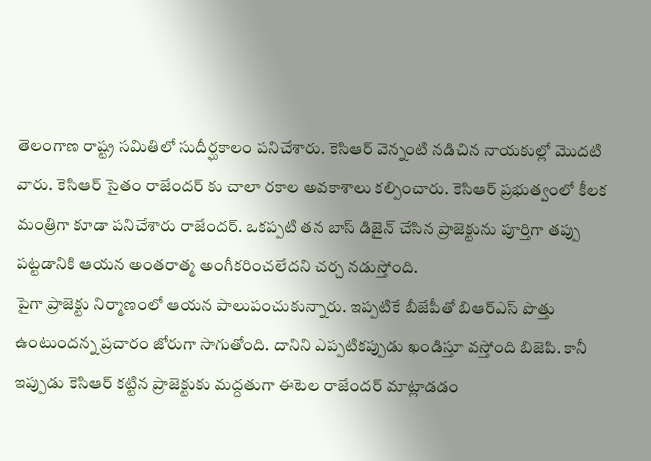తెలంగాణ రాష్ట్ర సమితిలో సుదీర్ఘకాలం పనిచేశారు. కెసిఆర్ వెన్నంటి నడిచిన నాయకుల్లో మొదటి వారు. కెసిఆర్ సైతం రాజేందర్ కు చాలా రకాల అవకాశాలు కల్పించారు. కెసిఆర్ ప్రభుత్వంలో కీలక మంత్రిగా కూడా పనిచేశారు రాజేందర్. ఒకప్పటి తన బాస్ డిజైన్ చేసిన ప్రాజెక్టును పూర్తిగా తప్పు పట్టడానికి ఆయన అంతరాత్మ అంగీకరించలేదని చర్చ నడుస్తోంది.
పైగా ప్రాజెక్టు నిర్మాణంలో ఆయన పాలుపంచుకున్నారు. ఇప్పటికే బీజేపీతో బిఆర్ఎస్ పొత్తు ఉంటుందన్న ప్రచారం జోరుగా సాగుతోంది. దానిని ఎప్పటికప్పుడు ఖండిస్తూ వస్తోంది బిజెపి. కానీ ఇప్పుడు కెసిఆర్ కట్టిన ప్రాజెక్టుకు మద్దతుగా ఈటెల రాజేందర్ మాట్లాడడం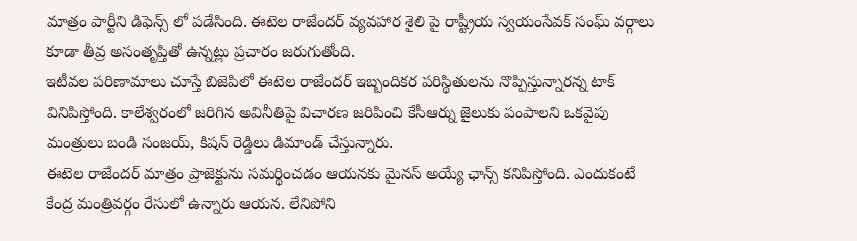మాత్రం పార్టీని డిఫెన్స్ లో పడేసింది. ఈటెల రాజేందర్ వ్యవహార శైలి పై రాష్ట్రీయ స్వయంసేవక్ సంఘ్ వర్గాలు కూడా తీవ్ర అసంతృప్తితో ఉన్నట్లు ప్రచారం జరుగుతోంది.
ఇటీవల పరిణామాలు చూస్తే బిజెపిలో ఈటెల రాజేందర్ ఇబ్బందికర పరిస్థితులను నొప్పిస్తున్నారన్న టాక్ వినిపిస్తోంది. కాలేశ్వరంలో జరిగిన అవినీతిపై విచారణ జరిపించి కేసీఆర్ను జైలుకు పంపాలని ఒకవైపు మంత్రులు బండి సంజయ్, కిషన్ రెడ్డిలు డిమాండ్ చేస్తున్నారు.
ఈటెల రాజేందర్ మాత్రం ప్రాజెక్టును సమర్థించడం ఆయనకు మైనస్ అయ్యే ఛాన్స్ కనిపిస్తోంది. ఎందుకంటే కేంద్ర మంత్రివర్గం రేసులో ఉన్నారు ఆయన. లేనిపోని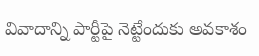వివాదాన్ని పార్టీపై నెట్టేందుకు అవకాశం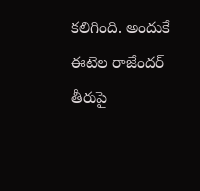కలిగింది. అందుకే ఈటెల రాజేందర్ తీరుపై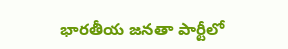భారతీయ జనతా పార్టీలో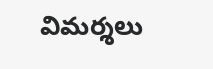విమర్శలు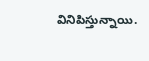వినిపిస్తున్నాయి.